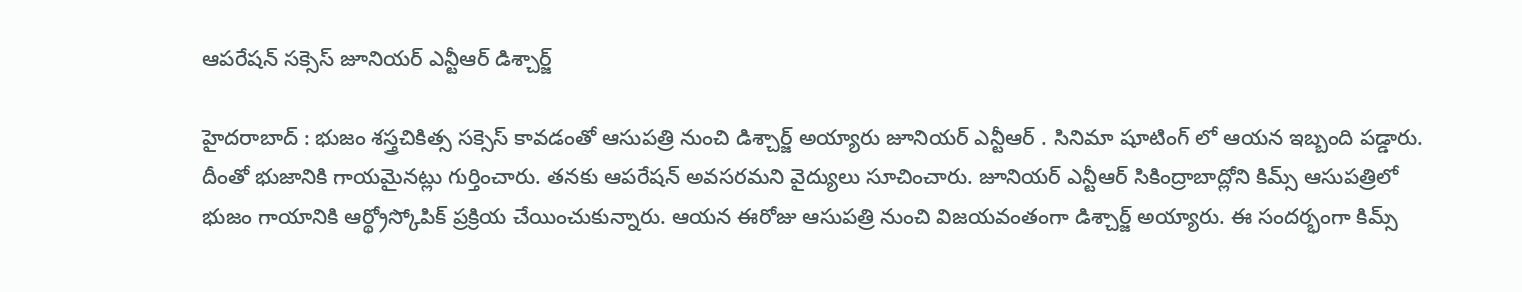ఆపరేషన్ సక్సెస్ జూనియర్ ఎన్టీఆర్ డిశ్చార్జ్

హైదరాబాద్ : భుజం శస్త్రచికిత్స సక్సెస్ కావడంతో ఆసుపత్రి నుంచి డిశ్చార్జ్ అయ్యారు జూనియర్ ఎన్టీఆర్ . సినిమా షూటింగ్ లో ఆయన ఇబ్బంది పడ్డారు. దీంతో భుజానికి గాయమైనట్లు గుర్తించారు. తనకు ఆపరేషన్ అవసరమని వైద్యులు సూచించారు. జూనియర్ ఎన్టీఆర్ సికింద్రాబాద్లోని కిమ్స్ ఆసుపత్రిలో భుజం గాయానికి ఆర్థ్రోస్కోపిక్ ప్రక్రియ చేయించుకున్నారు. ఆయన ఈరోజు ఆసుపత్రి నుంచి విజయవంతంగా డిశ్చార్జ్ అయ్యారు. ఈ సందర్భంగా కిమ్స్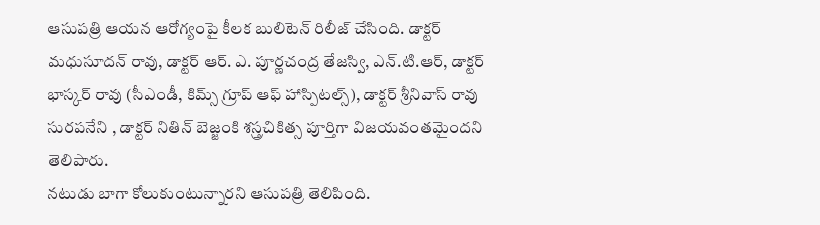ఆసుపత్రి ఆయన ఆరోగ్యంపై కీలక బులిటెన్ రిలీజ్ చేసింది. డాక్టర్ మధుసూదన్ రావు, డాక్టర్ ఆర్. ఎ. పూర్ణచంద్ర తేజస్వి, ఎన్.టి.ఆర్, డాక్టర్ భాస్కర్ రావు (సీఎండీ, కిమ్స్ గ్రూప్ ఆఫ్ హాస్పిటల్స్), డాక్టర్ శ్రీనివాస్ రావు సురపనేని , డాక్టర్ నితిన్ బెజ్జంకి శస్త్రచికిత్స పూర్తిగా విజయవంతమైందని తెలిపారు.
నటుడు బాగా కోలుకుంటున్నారని ఆసుపత్రి తెలిపింది.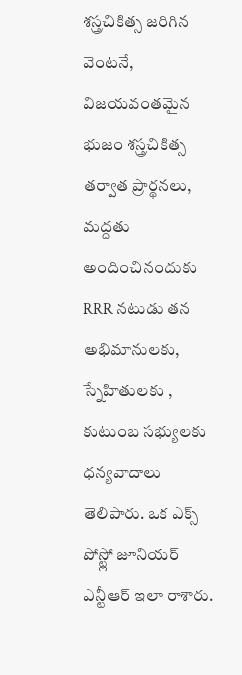శస్త్రచికిత్స జరిగిన వెంటనే, విజయవంతమైన భుజం శస్త్రచికిత్స తర్వాత ప్రార్థనలు, మద్దతు అందించినందుకు RRR నటుడు తన అభిమానులకు, స్నేహితులకు , కుటుంబ సభ్యులకు ధన్యవాదాలు తెలిపారు. ఒక ఎక్స్ పోస్ట్లో జూనియర్ ఎన్టీఆర్ ఇలా రాశారు.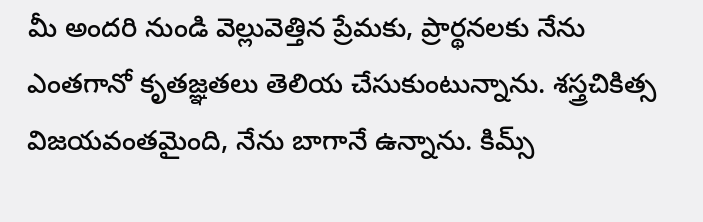మీ అందరి నుండి వెల్లువెత్తిన ప్రేమకు, ప్రార్థనలకు నేను ఎంతగానో కృతజ్ఞతలు తెలియ చేసుకుంటున్నాను. శస్త్రచికిత్స విజయవంతమైంది, నేను బాగానే ఉన్నాను. కిమ్స్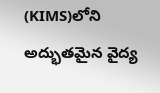(KIMS)లోని అద్భుతమైన వైద్య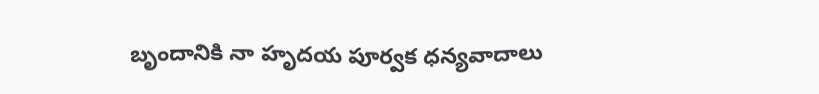బృందానికి నా హృదయ పూర్వక ధన్యవాదాలు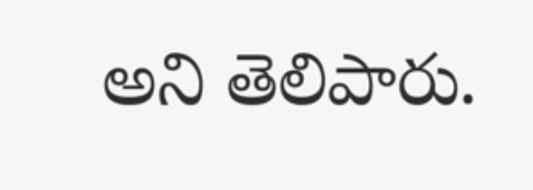అని తెలిపారు.